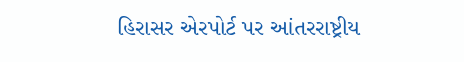હિરાસર એરપોર્ટ પર આંતરરાષ્ટ્રીય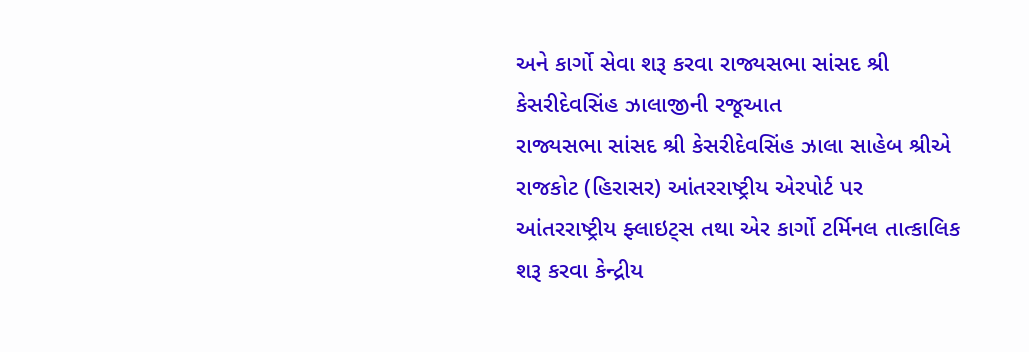અને કાર્ગો સેવા શરૂ કરવા રાજ્યસભા સાંસદ શ્રી કેસરીદેવસિંહ ઝાલાજીની રજૂઆત
રાજ્યસભા સાંસદ શ્રી કેસરીદેવસિંહ ઝાલા સાહેબ શ્રીએ રાજકોટ (હિરાસર) આંતરરાષ્ટ્રીય એરપોર્ટ પર આંતરરાષ્ટ્રીય ફ્લાઇટ્સ તથા એર કાર્ગો ટર્મિનલ તાત્કાલિક શરૂ કરવા કેન્દ્રીય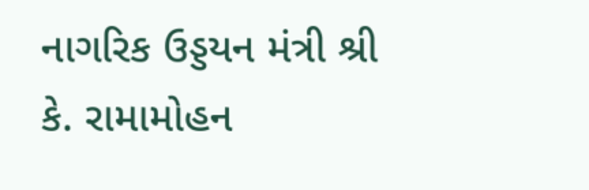નાગરિક ઉડ્ડયન મંત્રી શ્રી કે. રામામોહન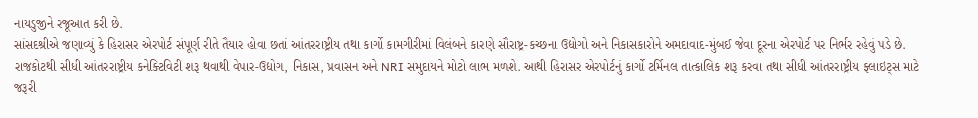નાયડુજીને રજૂઆત કરી છે.
સાંસદશ્રીએ જણાવ્યું કે હિરાસર એરપોર્ટ સંપૂર્ણ રીતે તૈયાર હોવા છતાં આંતરરાષ્ટ્રીય તથા કાર્ગો કામગીરીમાં વિલંબને કારણે સૌરાષ્ટ્ર-કચ્છના ઉદ્યોગો અને નિકાસકારોને અમદાવાદ-મુંબઈ જેવા દૂરના એરપોર્ટ પર નિર્ભર રહેવું પડે છે.
રાજકોટથી સીધી આંતરરાષ્ટ્રીય કનેક્ટિવિટી શરૂ થવાથી વેપાર-ઉદ્યોગ, નિકાસ, પ્રવાસન અને NRI સમુદાયને મોટો લાભ મળશે. આથી હિરાસર એરપોર્ટનું કાર્ગો ટર્મિનલ તાત્કાલિક શરૂ કરવા તથા સીધી આંતરરાષ્ટ્રીય ફ્લાઇટ્સ માટે જરૂરી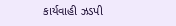કાર્યવાહી ઝડપી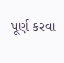પૂર્ણ કરવા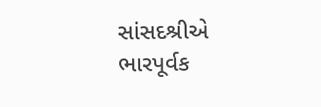સાંસદશ્રીએ ભારપૂર્વક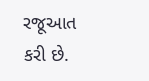રજૂઆત કરી છે.